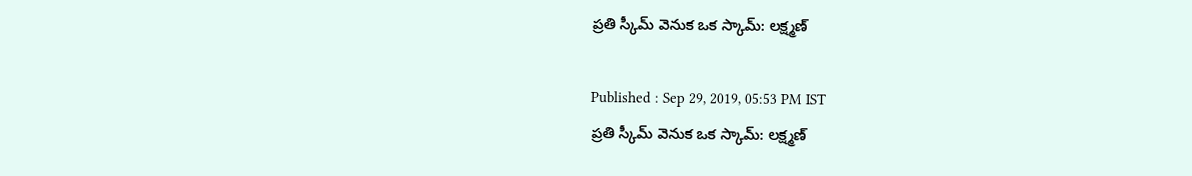ప్రతి స్కీమ్ వెనుక ఒక స్కామ్: లక్ష్మణ్

Published : Sep 29, 2019, 05:53 PM IST
ప్రతి స్కీమ్ వెనుక ఒక స్కామ్: లక్ష్మణ్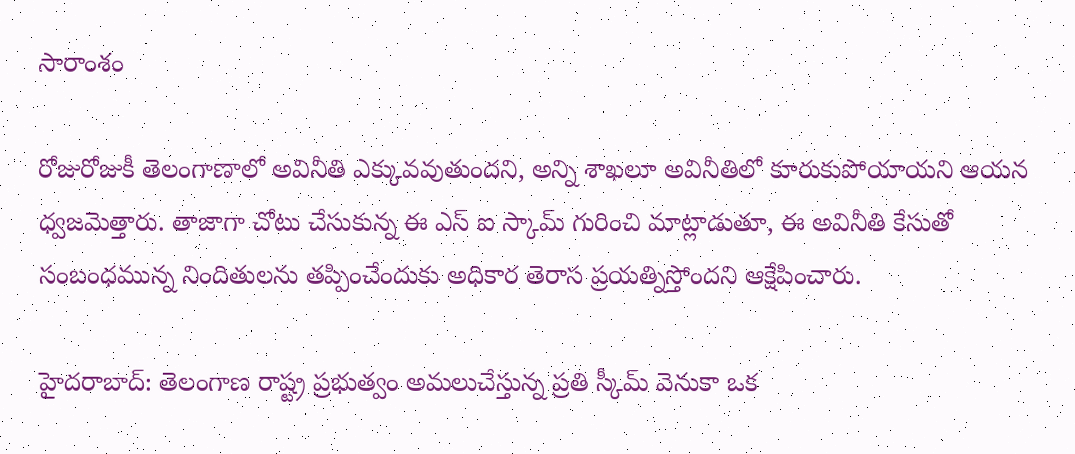సారాంశం

రోజురోజుకీ తెలంగాణాలో అవినీతి ఎక్కువవుతుందని, అన్ని శాఖలూ అవినీతిలో కూరుకుపోయాయని ఆయన ధ్వజమెత్తారు. తాజాగా చోటు చేసుకున్న ఈ ఎస్ ఐ స్కామ్ గురించి మాట్లాడుతూ, ఈ అవినీతి కేసుతో సంబంధమున్న నిందితులను తప్పించేందుకు అధికార తెరాస ప్రయత్నిస్తోందని ఆక్షేపించారు.

హైదరాబాద్: తెలంగాణ రాష్ట్ర ప్రభుత్వం అమలుచేస్తున్న ప్రతి స్కీమ్ వెనుకా ఒక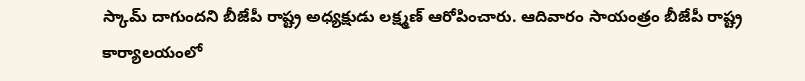స్కామ్ దాగుందని బీజేపీ రాష్ట్ర అధ్యక్షుడు లక్ష్మణ్ ఆరోపించారు. ఆదివారం సాయంత్రం బీజేపీ రాష్ట్ర కార్యాలయంలో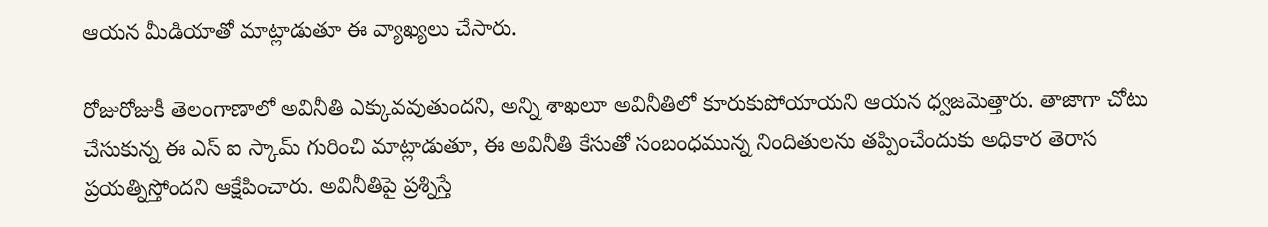ఆయన మీడియాతో మాట్లాడుతూ ఈ వ్యాఖ్యలు చేసారు.

రోజురోజుకీ తెలంగాణాలో అవినీతి ఎక్కువవుతుందని, అన్ని శాఖలూ అవినీతిలో కూరుకుపోయాయని ఆయన ధ్వజమెత్తారు. తాజాగా చోటు చేసుకున్న ఈ ఎస్ ఐ స్కామ్ గురించి మాట్లాడుతూ, ఈ అవినీతి కేసుతో సంబంధమున్న నిందితులను తప్పించేందుకు అధికార తెరాస ప్రయత్నిస్తోందని ఆక్షేపించారు. అవినీతిపై ప్రశ్నిస్తే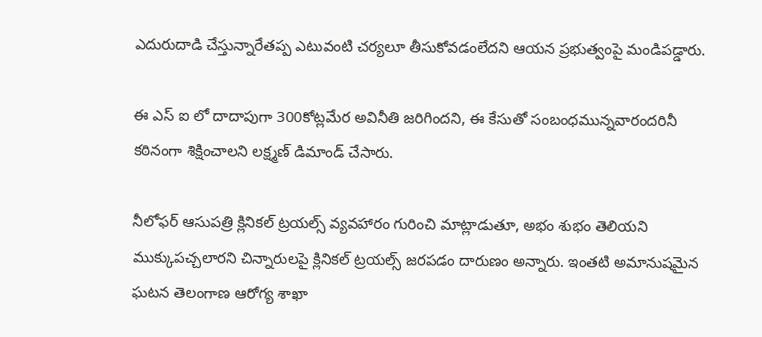ఎదురుదాడి చేస్తున్నారేతప్ప ఎటువంటి చర్యలూ తీసుకోవడంలేదని ఆయన ప్రభుత్వంపై మండిపడ్డారు.

ఈ ఎస్ ఐ లో దాదాపుగా 300కోట్లమేర అవినీతి జరిగిందని, ఈ కేసుతో సంబంధమున్నవారందరినీ కఠినంగా శిక్షించాలని లక్ష్మణ్ డిమాండ్ చేసారు.

నీలోఫర్ ఆసుపత్రి క్లినికల్ ట్రయల్స్ వ్యవహారం గురించి మాట్లాడుతూ, అభం శుభం తెలియని ముక్కుపచ్చలారని చిన్నారులపై క్లినికల్ ట్రయల్స్ జరపడం దారుణం అన్నారు. ఇంతటి అమానుషమైన ఘటన తెలంగాణ ఆరోగ్య శాఖా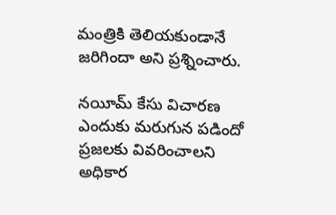మంత్రికి తెలియకుండానే జరిగిందా అని ప్రశ్నించారు.

నయీమ్ కేసు విచారణ ఎందుకు మరుగున పడిందో ప్రజలకు వివరించాలని అధికార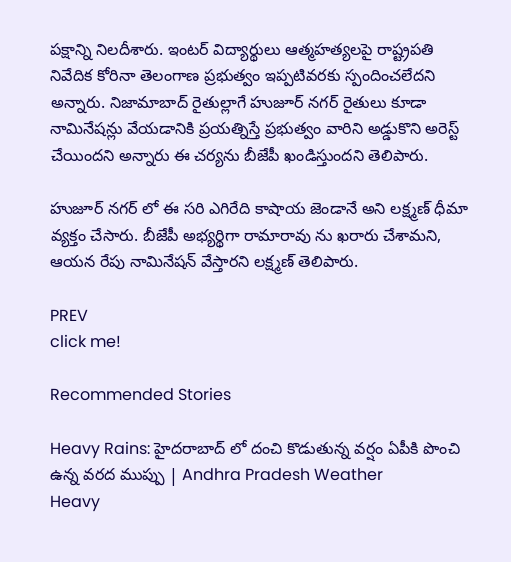పక్షాన్ని నిలదీశారు. ఇంటర్ విద్యార్థులు ఆత్మహత్యలపై రాష్ట్రపతి నివేదిక కోరినా తెలంగాణ ప్రభుత్వం ఇప్పటివరకు స్పందించలేదని అన్నారు. నిజామాబాద్ రైతుల్లాగే హుజూర్ నగర్ రైతులు కూడా నామినేషన్లు వేయడానికి ప్రయత్నిస్తే ప్రభుత్వం వారిని అడ్డుకొని అరెస్ట్ చేయిందని అన్నారు ఈ చర్యను బీజేపీ ఖండిస్తుందని తెలిపారు.

హుజూర్ నగర్ లో ఈ సరి ఎగిరేది కాషాయ జెండానే అని లక్ష్మణ్ ధీమా వ్యక్తం చేసారు. బీజేపీ అభ్యర్థిగా రామారావు ను ఖరారు చేశామని, ఆయన రేపు నామినేషన్ వేస్తారని లక్ష్మణ్ తెలిపారు.

PREV
click me!

Recommended Stories

Heavy Rains: హైదరాబాద్ లో దంచి కొడుతున్న వర్షం ఏపీకి పొంచి ఉన్న వరద ముప్పు | Andhra Pradesh Weather
Heavy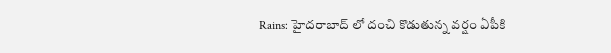Rains: హైదరాబాద్ లో దంచి కొడుతున్న వర్షం ఏపీకి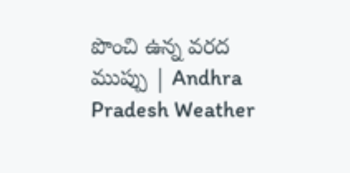పొంచి ఉన్న వరద ముప్పు | Andhra Pradesh Weather